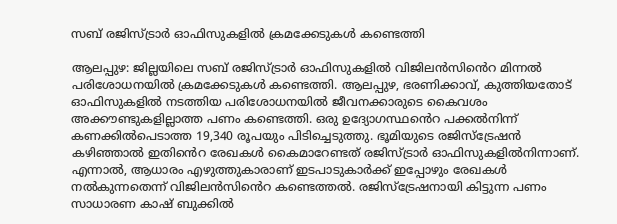സബ് രജിസ്ട്രാർ ഓഫിസുകളിൽ ക്രമക്കേടുകൾ കണ്ടെത്തി

ആലപ്പുഴ: ജില്ലയിലെ സബ് രജിസ്ട്രാർ ഓഫിസുകളിൽ വിജിലൻസിൻെറ മിന്നൽ പരിശോധനയിൽ ക്രമക്കേടുകൾ കണ്ടെത്തി. ആലപ്പുഴ, ഭരണിക്കാവ്, കുത്തിയതോട് ഓഫിസുകളിൽ നടത്തിയ പരിശോധനയിൽ ജീവനക്കാരുടെ കൈവശം അക്കൗണ്ടുകളില്ലാത്ത പണം കണ്ടെത്തി. ഒരു ഉദ്യോഗസ്ഥൻെറ പക്കൽനിന്ന് കണക്കിൽപെടാത്ത 19,340 രൂപയും പിടിച്ചെടുത്തു. ഭൂമിയുടെ രജിസ്ട്രേഷൻ കഴിഞ്ഞാൽ ഇതിൻെറ രേഖകൾ കൈമാറേണ്ടത് രജിസ്ട്രാർ ഓഫിസുകളിൽനിന്നാണ്. എന്നാൽ, ആധാരം എഴുത്തുകാരാണ് ഇടപാടുകാർക്ക് ഇപ്പോഴും രേഖകൾ നൽകുന്നതെന്ന് വിജിലൻസിൻെറ കണ്ടെത്തൽ. രജിസ്ട്രേഷനായി കിട്ടുന്ന പണം സാധാരണ കാഷ് ബുക്കിൽ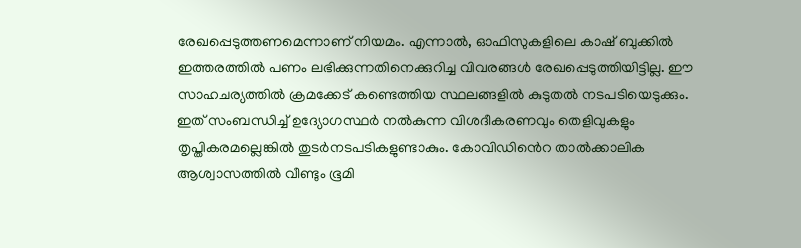രേഖപ്പെടുത്തണമെന്നാണ് നിയമം. എന്നാൽ, ഓഫിസുകളിലെ കാഷ് ബുക്കിൽ ഇത്തരത്തിൽ പണം ലഭിക്കുന്നതിനെക്കുറിച്ച വിവരങ്ങൾ രേഖപ്പെടുത്തിയിട്ടില്ല. ഈ സാഹചര്യത്തിൽ ക്രമക്കേട് കണ്ടെത്തിയ സ്ഥലങ്ങളിൽ കുടുതൽ നടപടിയെടുക്കും. ഇത് സംബന്ധിച്ച് ഉദ്യോഗസ്ഥർ നൽകുന്ന വിശദീകരണവും തെളിവുകളും തൃപ്തികരമല്ലെങ്കിൽ തുടർനടപടികളുണ്ടാകും. കോവിഡിൻെറ താൽക്കാലിക ആശ്വാസത്തിൽ വീണ്ടും ഭൂമി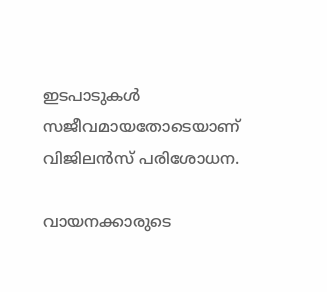ഇടപാടുകൾ സജീവമായതോടെയാണ് വിജിലൻസ് പരിശോധന.

വായനക്കാരുടെ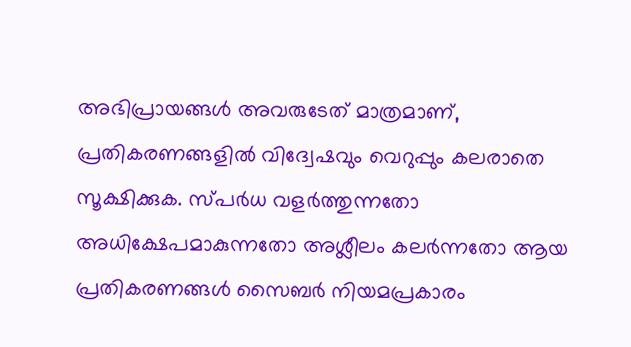അഭിപ്രായങ്ങള്‍ അവരുടേത് മാത്രമാണ്, പ്രതികരണങ്ങളിൽ വിദ്വേഷവും വെറുപ്പും കലരാതെ സൂക്ഷിക്കുക. സ്പർധ വളർത്തുന്നതോ അധിക്ഷേപമാകുന്നതോ അശ്ലീലം കലർന്നതോ ആയ പ്രതികരണങ്ങൾ സൈബർ നിയമപ്രകാരം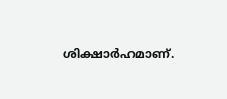ശിക്ഷാർഹമാണ്.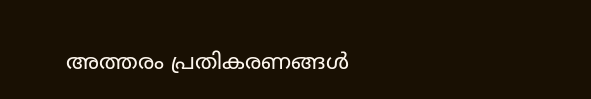അത്തരം പ്രതികരണങ്ങൾ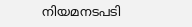നിയമനടപടി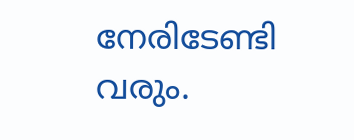നേരിടേണ്ടി വരും.